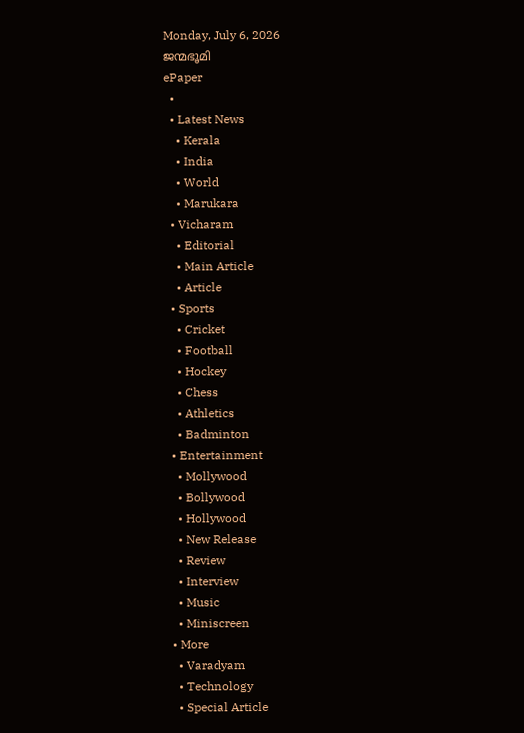Monday, July 6, 2026
ജന്മഭൂമി
ePaper
  •
  • Latest News
    • Kerala
    • India
    • World
    • Marukara
  • Vicharam
    • Editorial
    • Main Article
    • Article
  • Sports
    • Cricket
    • Football
    • Hockey
    • Chess
    • Athletics
    • Badminton
  • Entertainment
    • Mollywood
    • Bollywood
    • Hollywood
    • New Release
    • Review
    • Interview
    • Music
    • Miniscreen
  • More
    • Varadyam
    • Technology
    • Special Article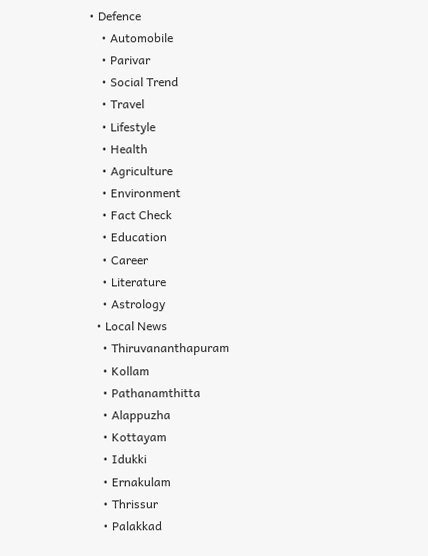• Defence
    • Automobile
    • Parivar
    • Social Trend
    • Travel
    • Lifestyle
    • Health
    • Agriculture
    • Environment
    • Fact Check
    • Education
    • Career
    • Literature
    • Astrology
  • Local News
    • Thiruvananthapuram
    • Kollam
    • Pathanamthitta
    • Alappuzha
    • Kottayam
    • Idukki
    • Ernakulam
    • Thrissur
    • Palakkad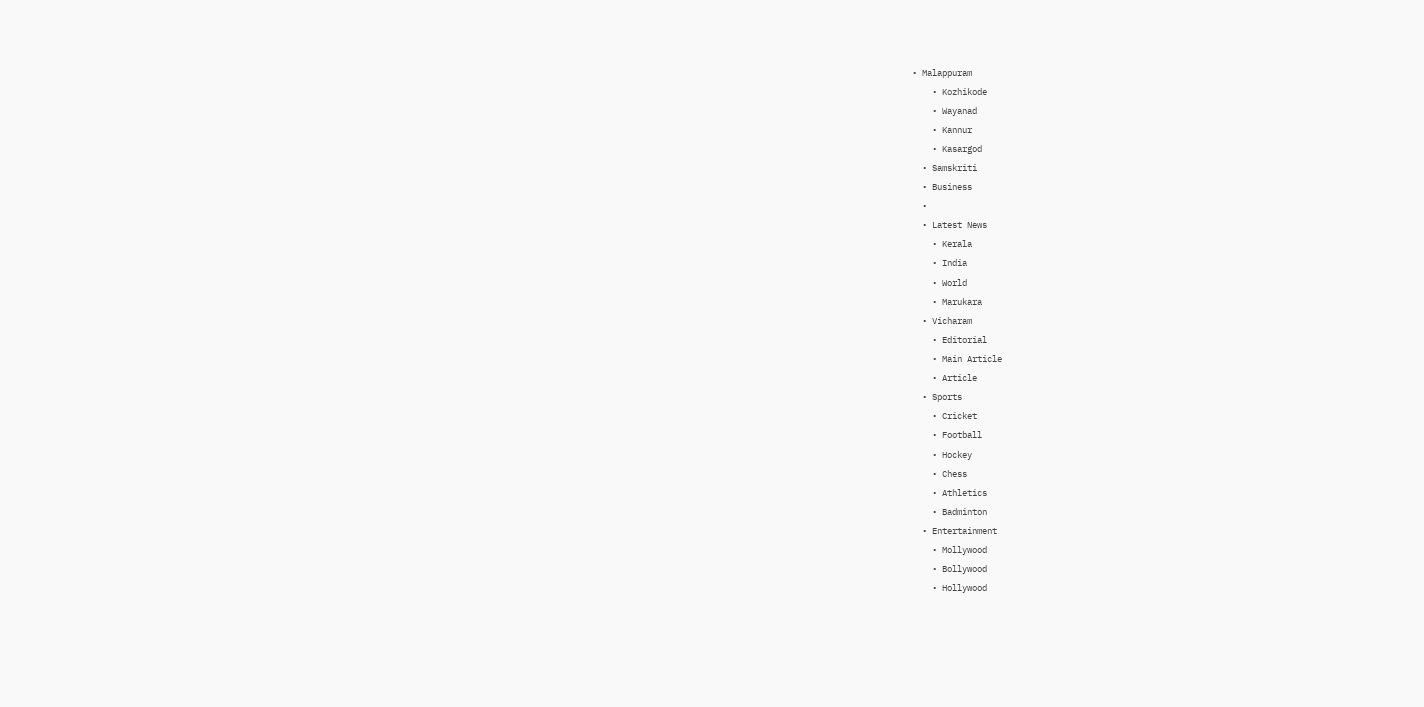• Malappuram
    • Kozhikode
    • Wayanad
    • Kannur
    • Kasargod
  • Samskriti
  • Business
  •
  • Latest News
    • Kerala
    • India
    • World
    • Marukara
  • Vicharam
    • Editorial
    • Main Article
    • Article
  • Sports
    • Cricket
    • Football
    • Hockey
    • Chess
    • Athletics
    • Badminton
  • Entertainment
    • Mollywood
    • Bollywood
    • Hollywood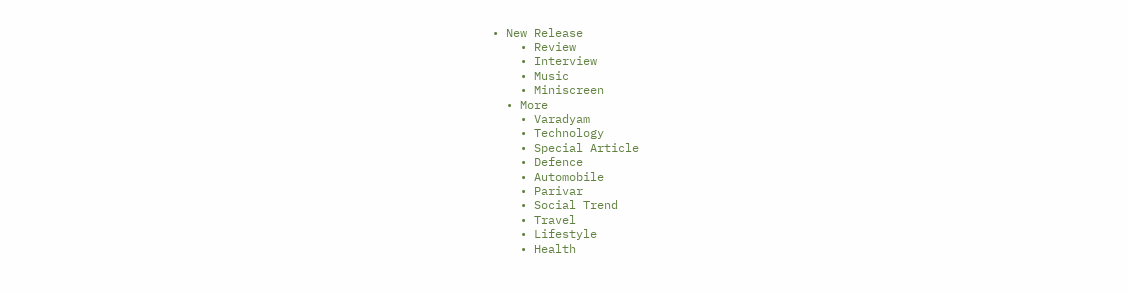• New Release
    • Review
    • Interview
    • Music
    • Miniscreen
  • More
    • Varadyam
    • Technology
    • Special Article
    • Defence
    • Automobile
    • Parivar
    • Social Trend
    • Travel
    • Lifestyle
    • Health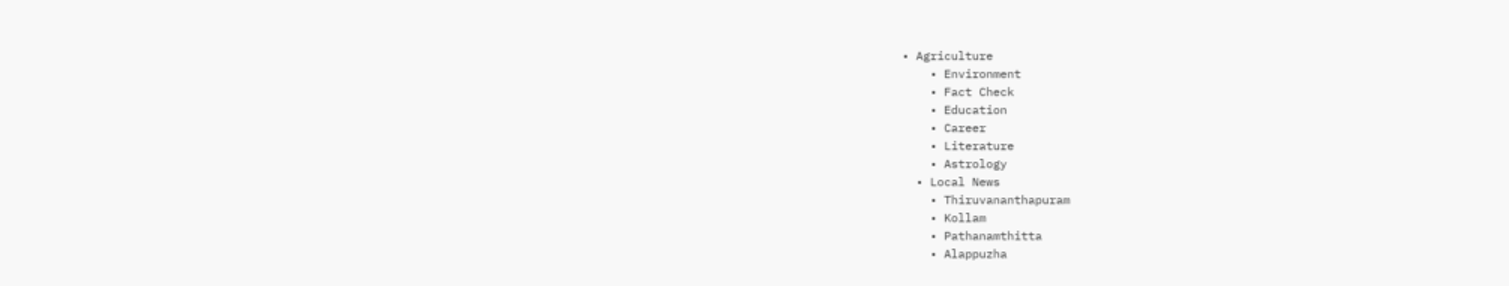• Agriculture
    • Environment
    • Fact Check
    • Education
    • Career
    • Literature
    • Astrology
  • Local News
    • Thiruvananthapuram
    • Kollam
    • Pathanamthitta
    • Alappuzha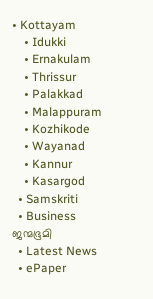• Kottayam
    • Idukki
    • Ernakulam
    • Thrissur
    • Palakkad
    • Malappuram
    • Kozhikode
    • Wayanad
    • Kannur
    • Kasargod
  • Samskriti
  • Business
ജന്മഭൂമി
  • Latest News
  • ePaper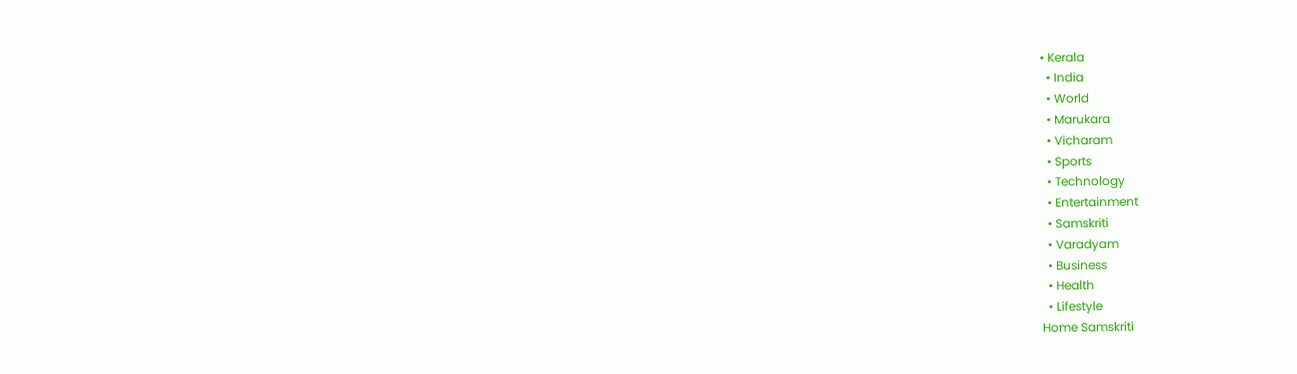• Kerala
  • India
  • World
  • Marukara
  • Vicharam
  • Sports
  • Technology
  • Entertainment
  • Samskriti
  • Varadyam
  • Business
  • Health
  • Lifestyle
Home Samskriti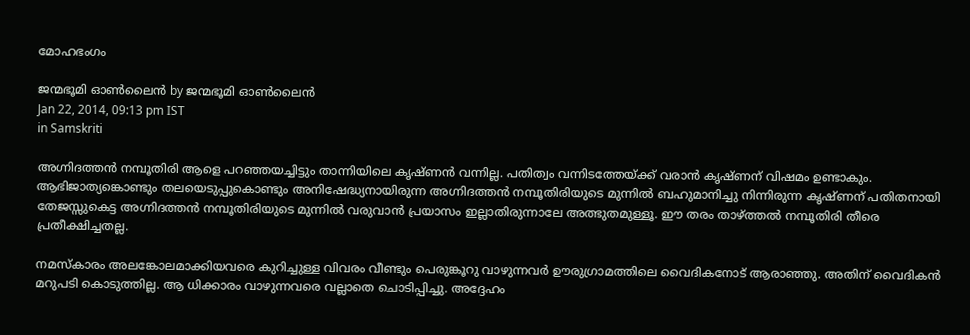മോഹഭംഗം

ജന്മഭൂമി ഓണ്‍ലൈന്‍ by ജന്മഭൂമി ഓണ്‍ലൈന്‍
Jan 22, 2014, 09:13 pm IST
in Samskriti

അഗ്നിദത്തന്‍ നമ്പൂതിരി ആളെ പറഞ്ഞയച്ചിട്ടും താന്നിയിലെ കൃഷ്ണന്‍ വന്നില്ല. പതിത്വം വന്നിടത്തേയ്‌ക്ക് വരാന്‍ കൃഷ്ണന് വിഷമം ഉണ്ടാകും. ആഭിജാത്യങ്കൊണ്ടും തലയെടുപ്പുകൊണ്ടും അനിഷേദ്ധ്യനായിരുന്ന അഗ്നിദത്തന്‍ നമ്പൂതിരിയുടെ മുന്നില്‍ ബഹുമാനിച്ചു നിന്നിരുന്ന കൃഷ്ണന് പതിതനായി തേജസ്സുകെട്ട അഗ്നിദത്തന്‍ നമ്പൂതിരിയുടെ മുന്നില്‍ വരുവാന്‍ പ്രയാസം ഇല്ലാതിരുന്നാലേ അത്ഭുതമുള്ളൂ. ഈ തരം താഴ്‌ത്തല്‍ നമ്പൂതിരി തീരെ പ്രതീക്ഷിച്ചതല്ല.

നമസ്‌കാരം അലങ്കോലമാക്കിയവരെ കുറിച്ചുള്ള വിവരം വീണ്ടും പെരുങ്കൂറു വാഴുന്നവര്‍ ഊരുഗ്രാമത്തിലെ വൈദികനോട് ആരാഞ്ഞു. അതിന് വൈദികന്‍ മറുപടി കൊടുത്തില്ല. ആ ധിക്കാരം വാഴുന്നവരെ വല്ലാതെ ചൊടിപ്പിച്ചു. അദ്ദേഹം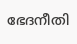ഭേദനീതി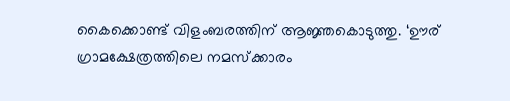കൈക്കൊണ്ട് വിളംബരത്തിന് ആജ്ഞകൊടുത്തു. ‘ഊര് ഗ്രാമക്ഷേത്രത്തിലെ നമസ്‌ക്കാരം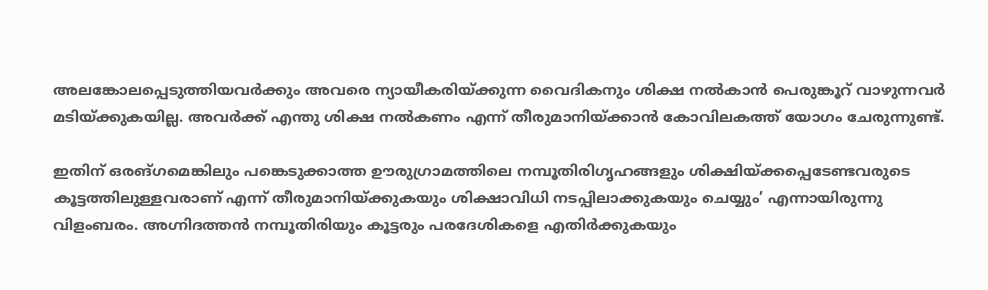അലങ്കോലപ്പെടുത്തിയവര്‍ക്കും അവരെ ന്യായീകരിയ്‌ക്കുന്ന വൈദികനും ശിക്ഷ നല്‍കാന്‍ പെരുങ്കൂറ് വാഴുന്നവര്‍ മടിയ്‌ക്കുകയില്ല. അവര്‍ക്ക് എന്തു ശിക്ഷ നല്‍കണം എന്ന് തീരുമാനിയ്‌ക്കാന്‍ കോവിലകത്ത് യോഗം ചേരുന്നുണ്ട്.

ഇതിന് ഒരങ്ഗമെങ്കിലും പങ്കെടുക്കാത്ത ഊരുഗ്രാമത്തിലെ നമ്പൂതിരിഗൃഹങ്ങളും ശിക്ഷിയ്‌ക്കപ്പെടേണ്ടവരുടെ കൂട്ടത്തിലുള്ളവരാണ് എന്ന് തീരുമാനിയ്‌ക്കുകയും ശിക്ഷാവിധി നടപ്പിലാക്കുകയും ചെയ്യും’ എന്നായിരുന്നു വിളംബരം. അഗ്നിദത്തന്‍ നമ്പൂതിരിയും കൂട്ടരും പരദേശികളെ എതിര്‍ക്കുകയും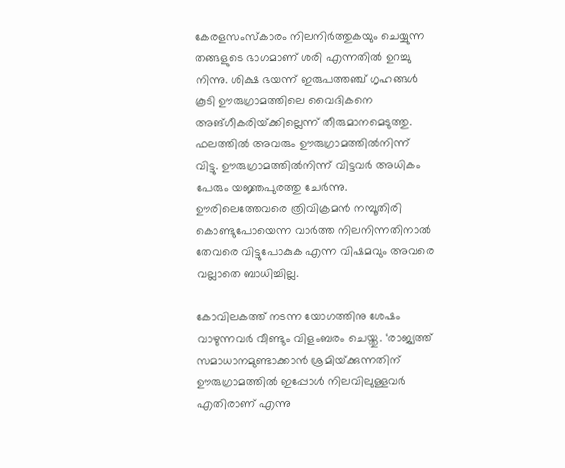കേരളസംസ്‌കാരം നിലനിര്‍ത്തുകയും ചെയ്യുന്ന തങ്ങളുടെ ഭാഗമാണ് ശരി എന്നതില്‍ ഉറച്ചു നിന്നു. ശിക്ഷ ഭയന്ന് ഇരുപത്തഞ്ച് ഗൃഹങ്ങള്‍ കൂടി ഊരുഗ്രാമത്തിലെ വൈദികനെ അങ്ഗീകരിയ്‌ക്കില്ലെന്ന് തീരുമാനമെടുത്തു. ഫലത്തില്‍ അവരും ഊരുഗ്രാമത്തില്‍നിന്ന് വിട്ടു. ഊരുഗ്രാമത്തില്‍നിന്ന് വിട്ടവര്‍ അധികം പേരും യജ്ഞപുരത്തു ചേര്‍ന്നു. ഊരിലെത്തേവരെ ത്രിവിക്രമന്‍ നമ്പൂതിരി കൊണ്ടുപോയെന്ന വാര്‍ത്ത നിലനിന്നതിനാല്‍ തേവരെ വിട്ടുപോകുക എന്ന വിഷമവും അവരെ വല്ലാതെ ബാധിച്ചില്ല.

കോവിലകത്ത് നടന്ന യോഗത്തിനു ശേഷം വാഴുന്നവര്‍ വീണ്ടും വിളംബരം ചെയ്തു. ‘രാജ്യത്ത് സമാധാനമുണ്ടാക്കാന്‍ ശ്രമിയ്‌ക്കുന്നതിന് ഊരുഗ്രാമത്തില്‍ ഇപ്പോള്‍ നിലവിലുള്ളവര്‍ എതിരാണ് എന്നു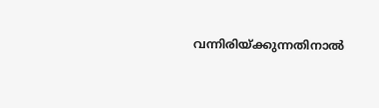വന്നിരിയ്‌ക്കുന്നതിനാല്‍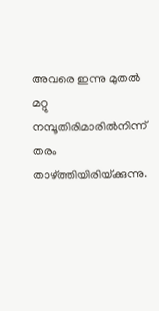അവരെ ഇന്നു മുതല്‍ മറ്റു നമ്പൂതിരിമാരില്‍നിന്ന് തരം താഴ്‌ത്തിയിരിയ്‌ക്കുന്നു.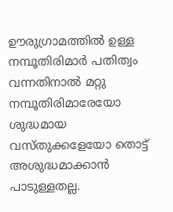ഊരുഗ്രാമത്തില്‍ ഉള്ള നമ്പൂതിരിമാര്‍ പതിത്വം വന്നതിനാല്‍ മറ്റു നമ്പൂതിരിമാരേയോ ശുദ്ധമായ വസ്തുക്കളേയോ തൊട്ട് അശുദ്ധമാക്കാന്‍ പാടുള്ളതല്ല.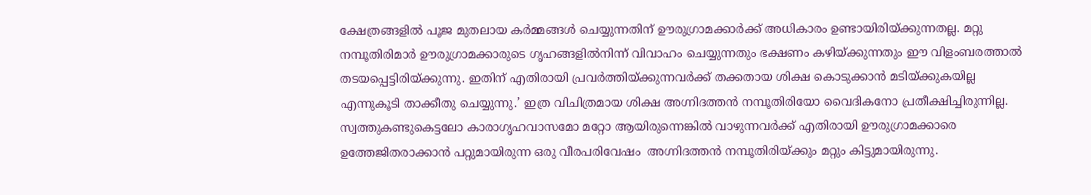ക്ഷേത്രങ്ങളില്‍ പൂജ മുതലായ കര്‍മ്മങ്ങള്‍ ചെയ്യുന്നതിന് ഊരുഗ്രാമക്കാര്‍ക്ക് അധികാരം ഉണ്ടായിരിയ്‌ക്കുന്നതല്ല. മറ്റു നമ്പൂതിരിമാര്‍ ഊരുഗ്രാമക്കാരുടെ ഗൃഹങ്ങളില്‍നിന്ന് വിവാഹം ചെയ്യുന്നതും ഭക്ഷണം കഴിയ്‌ക്കുന്നതും ഈ വിളംബരത്താല്‍ തടയപ്പെട്ടിരിയ്‌ക്കുന്നു. ഇതിന് എതിരായി പ്രവര്‍ത്തിയ്‌ക്കുന്നവര്‍ക്ക് തക്കതായ ശിക്ഷ കൊടുക്കാന്‍ മടിയ്‌ക്കുകയില്ല എന്നുകൂടി താക്കീതു ചെയ്യുന്നു.’ ഇത്ര വിചിത്രമായ ശിക്ഷ അഗ്നിദത്തന്‍ നമ്പൂതിരിയോ വൈദികനോ പ്രതീക്ഷിച്ചിരുന്നില്ല. സ്വത്തുകണ്ടുകെട്ടലോ കാരാഗൃഹവാസമോ മറ്റോ ആയിരുന്നെങ്കില്‍ വാഴുന്നവര്‍ക്ക് എതിരായി ഊരുഗ്രാമക്കാരെ ഉത്തേജിതരാക്കാന്‍ പറ്റുമായിരുന്ന ഒരു വീരപരിവേഷം  അഗ്നിദത്തന്‍ നമ്പൂതിരിയ്‌ക്കും മറ്റും കിട്ടുമായിരുന്നു.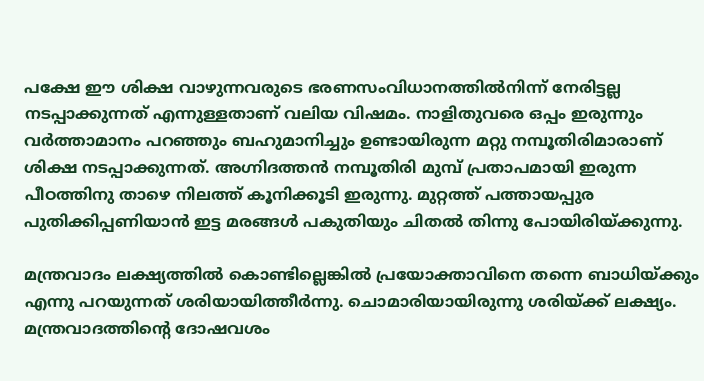പക്ഷേ ഈ ശിക്ഷ വാഴുന്നവരുടെ ഭരണസംവിധാനത്തില്‍നിന്ന് നേരിട്ടല്ല നടപ്പാക്കുന്നത് എന്നുള്ളതാണ് വലിയ വിഷമം. നാളിതുവരെ ഒപ്പം ഇരുന്നും വര്‍ത്താമാനം പറഞ്ഞും ബഹുമാനിച്ചും ഉണ്ടായിരുന്ന മറ്റു നമ്പൂതിരിമാരാണ് ശിക്ഷ നടപ്പാക്കുന്നത്. അഗ്നിദത്തന്‍ നമ്പൂതിരി മുമ്പ് പ്രതാപമായി ഇരുന്ന പീഠത്തിനു താഴെ നിലത്ത് കൂനിക്കൂടി ഇരുന്നു. മുറ്റത്ത് പത്തായപ്പുര പുതിക്കിപ്പണിയാന്‍ ഇട്ട മരങ്ങള്‍ പകുതിയും ചിതല്‍ തിന്നു പോയിരിയ്‌ക്കുന്നു.

മന്ത്രവാദം ലക്ഷ്യത്തില്‍ കൊണ്ടില്ലെങ്കില്‍ പ്രയോക്താവിനെ തന്നെ ബാധിയ്‌ക്കും എന്നു പറയുന്നത് ശരിയായിത്തീര്‍ന്നു. ചൊമാരിയായിരുന്നു ശരിയ്‌ക്ക് ലക്ഷ്യം. മന്ത്രവാദത്തിന്റെ ദോഷവശം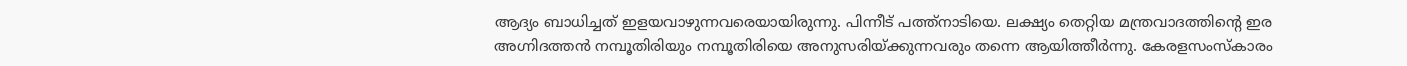ആദ്യം ബാധിച്ചത് ഇളയവാഴുന്നവരെയായിരുന്നു. പിന്നീട് പത്ത്‌നാടിയെ. ലക്ഷ്യം തെറ്റിയ മന്ത്രവാദത്തിന്റെ ഇര അഗ്നിദത്തന്‍ നമ്പൂതിരിയും നമ്പൂതിരിയെ അനുസരിയ്‌ക്കുന്നവരും തന്നെ ആയിത്തീര്‍ന്നു. കേരളസംസ്‌കാരം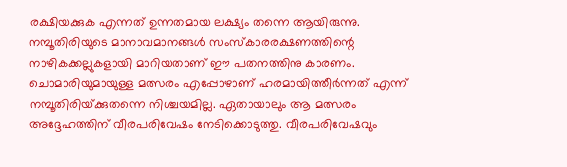രക്ഷിയക്കുക എന്നത് ഉന്നതമായ ലക്ഷ്യം തന്നെ ആയിരുന്നു. നമ്പൂതിരിയുടെ മാനാവമാനങ്ങള്‍ സംസ്‌കാരരക്ഷണത്തിന്റെ നാഴികക്കല്ലുകളായി മാറിയതാണ് ഈ പതനത്തിനു കാരണം. ചൊമാരിയുമായുള്ള മത്സരം എപ്പോഴാണ് ഹരമായിത്തീര്‍ന്നത് എന്ന് നമ്പൂതിരിയ്‌ക്കുതന്നെ നിശ്ചയമില്ല. ഏതായാലും ആ മത്സരം അദ്ദേഹത്തിന് വീരപരിവേഷം നേടിക്കൊടുത്തു. വീരപരിവേഷവും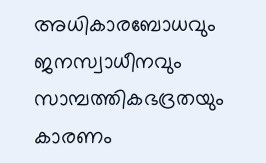അധികാരബോധവും ജനസ്വാധീനവും സാമ്പത്തികഭദ്രതയും കാരണം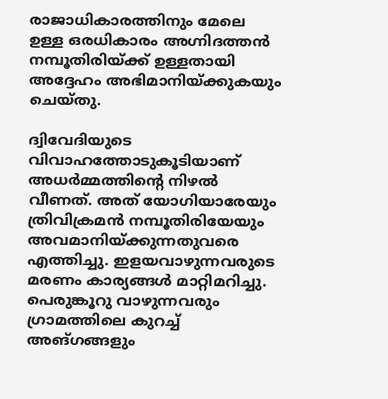രാജാധികാരത്തിനും മേലെ ഉള്ള ഒരധികാരം അഗ്നിദത്തന്‍ നമ്പൂതിരിയ്‌ക്ക് ഉള്ളതായി അദ്ദേഹം അഭിമാനിയ്‌ക്കുകയും ചെയ്തു.

ദ്വിവേദിയുടെ വിവാഹത്തോടുകൂടിയാണ് അധര്‍മ്മത്തിന്റെ നിഴല്‍ വീണത്. അത് യോഗിയാരേയും ത്രിവിക്രമന്‍ നമ്പൂതിരിയേയും അവമാനിയ്‌ക്കുന്നതുവരെ എത്തിച്ചു. ഇളയവാഴുന്നവരുടെ മരണം കാര്യങ്ങള്‍ മാറ്റിമറിച്ചു. പെരുങ്കൂറു വാഴുന്നവരും ഗ്രാമത്തിലെ കുറച്ച് അങ്ഗങ്ങളും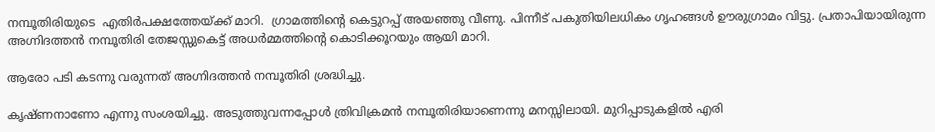നമ്പൂതിരിയുടെ  എതിര്‍പക്ഷത്തേയ്‌ക്ക് മാറി.  ഗ്രാമത്തിന്റെ കെട്ടുറപ്പ് അയഞ്ഞു വീണു. പിന്നീട് പകുതിയിലധികം ഗൃഹങ്ങള്‍ ഊരുഗ്രാമം വിട്ടു. പ്രതാപിയായിരുന്ന അഗ്നിദത്തന്‍ നമ്പൂതിരി തേജസ്സുകെട്ട് അധര്‍മ്മത്തിന്റെ കൊടിക്കൂറയും ആയി മാറി.

ആരോ പടി കടന്നു വരുന്നത് അഗ്നിദത്തന്‍ നമ്പൂതിരി ശ്രദ്ധിച്ചു.

കൃഷ്ണനാണോ എന്നു സംശയിച്ചു. അടുത്തുവന്നപ്പോള്‍ ത്രിവിക്രമന്‍ നമ്പൂതിരിയാണെന്നു മനസ്സിലായി. മുറിപ്പാടുകളില്‍ എരി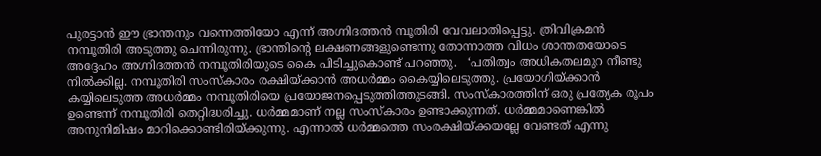പുരട്ടാന്‍ ഈ ഭ്രാന്തനും വന്നെത്തിയോ എന്ന് അഗ്നിദത്തന്‍ മ്പൂതിരി വേവലാതിപ്പെട്ടു. ത്രിവിക്രമന്‍ നമ്പൂതിരി അടുത്തു ചെന്നിരുന്നു. ഭ്രാന്തിന്റെ ലക്ഷണങ്ങളുണ്ടെന്നു തോന്നാത്ത വിധം ശാന്തതയോടെ അദ്ദേഹം അഗ്നിദത്തന്‍ നമ്പൂതിരിയുടെ കൈ പിടിച്ചുകൊണ്ട് പറഞ്ഞു.   ‘പതിത്വം അധികതലമുറ നീണ്ടു നില്‍ക്കില്ല. നമ്പൂതിരി സംസ്‌കാരം രക്ഷിയ്‌ക്കാന്‍ അധര്‍മ്മം കൈയ്യിലെടുത്തു. പ്രയോഗിയ്‌ക്കാന്‍ കയ്യിലെടുത്ത അധര്‍മ്മം നമ്പൂതിരിയെ പ്രയോജനപ്പെടുത്തിത്തുടങ്ങി. സംസ്‌കാരത്തിന് ഒരു പ്രത്യേക രൂപം ഉണ്ടെന്ന് നമ്പൂതിരി തെറ്റിദ്ധരിച്ചു. ധര്‍മ്മമാണ് നല്ല സംസ്‌കാരം ഉണ്ടാക്കുന്നത്. ധര്‍മ്മമാണെങ്കില്‍ അനുനിമിഷം മാറിക്കൊണ്ടിരിയ്‌ക്കുന്നു. എന്നാല്‍ ധര്‍മ്മത്തെ സംരക്ഷിയ്‌ക്കയല്ലേ വേണ്ടത് എന്നു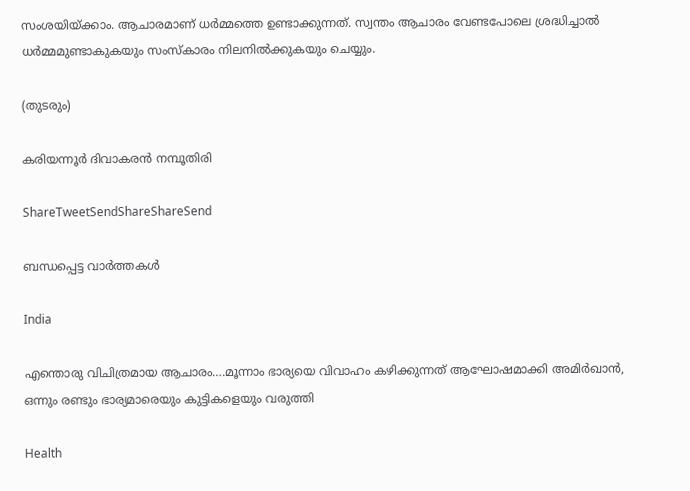സംശയിയ്‌ക്കാം. ആചാരമാണ് ധര്‍മ്മത്തെ ഉണ്ടാക്കുന്നത്. സ്വന്തം ആചാരം വേണ്ടപോലെ ശ്രദ്ധിച്ചാല്‍ ധര്‍മ്മമുണ്ടാകുകയും സംസ്‌കാരം നിലനില്‍ക്കുകയും ചെയ്യും.

(തുടരും)

കരിയന്നൂര്‍ ദിവാകരന്‍ നമ്പൂതിരി

ShareTweetSendShareShareSend

ബന്ധപ്പെട്ട വാര്‍ത്തകള്‍

India

എന്തൊരു വിചിത്രമായ ആചാരം….മൂന്നാം ഭാര്യയെ വിവാഹം കഴിക്കുന്നത് ആഘോഷമാക്കി അമിര്‍ഖാന്‍, ഒന്നും രണ്ടും ഭാര്യമാരെയും കുട്ടികളെയും വരുത്തി

Health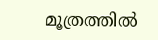മൂത്രത്തില്‍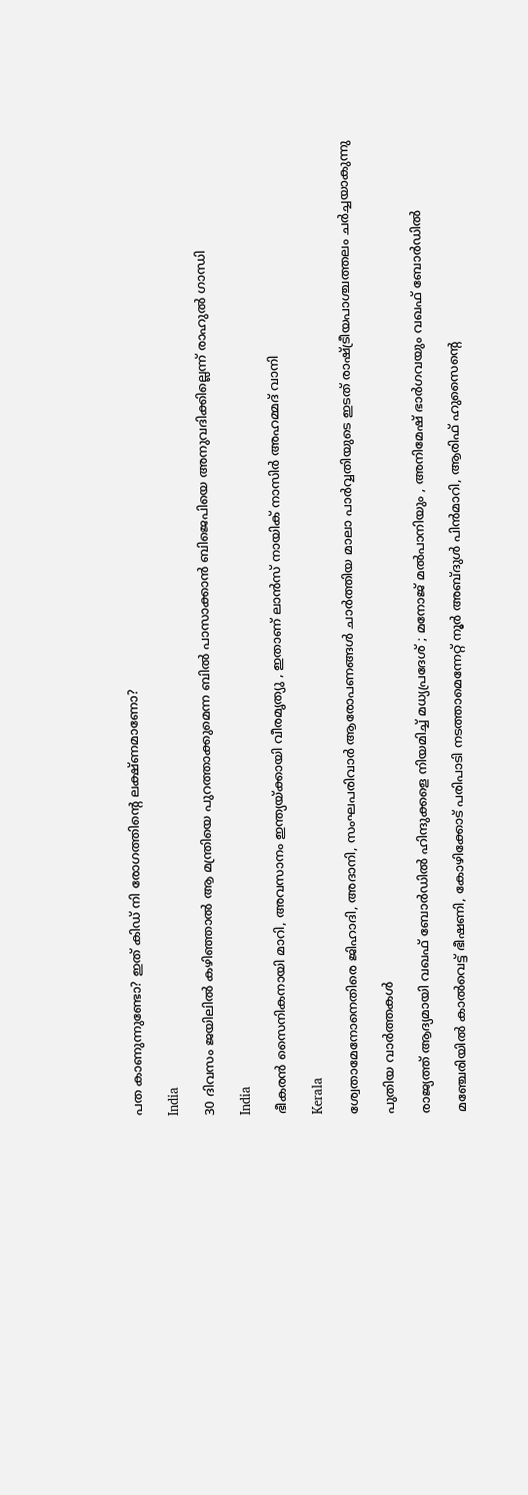പത കാണുന്നുണ്ടോ? ഇത് കിഡ് നി രോഗത്തിന്റെ ലക്ഷ്ണമാണോ?

India

30 ദിവസം ജയിലില്‍ കഴിഞ്ഞാല്‍ ആ മന്ത്രിയെ പുറത്താക്കുമെന്ന ബില്‍ പാസാക്കാന്‍ ബിജെപിയെ അനുവദിക്കില്ലെന്ന് രാഹുല്‍ ഗാന്ധി

India

ഭീകരന്‍ സൈനികനായി മാറി, അവസാനം ഇന്ത്യയ്‌ക്കായി വീരമൃത്യു , ഇതാണ് ലാന്‍സ് നായിക് നാസിര്‍ അഹമ്മദ് വാനി

Kerala

ശ്വേതാമേനോനെതിരെ ജിഹാദി, അദാനി, സംഘപരിവാര്‍ ആരോപണങ്ങള്‍ ചാര്‍ത്തിയ മാലാ പാര്‍വ്വതിയുടെ ഇടത് രാഷ്‌ട്രീയപാശ്ചത്തലം ചര്‍ച്ചയാകുന്നു

പുതിയ വാര്‍ത്തകള്‍

രാജ്യത്ത് ആദ്യമായി വഖഫ് ബോർഡിൽ ഹിന്ദുക്കളെ നിയമിച്ച് മധ്യപ്രദേശ് ; മനോജ് മൽപാനിയും , അനിമേഷ് ഭാർഗവയും വഖഫ് ബോർഡിൽ

മഞ്ചേരിയില്‍ കാല്‍വെട്ട് ഭീഷണി, കോഴിക്കോട് പരിപാടി നടത്താമെന്നേറ്റ് നൂര്‍ അബ്ദുള്‍ പിന്‍മാറി, ആരിഫ് ഹുസൈന്റെ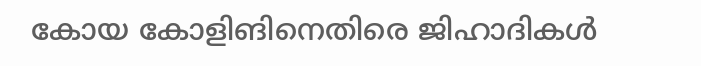കോയ കോളിങിനെതിരെ ജിഹാദികള്‍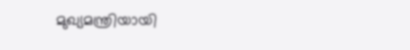മുഖ്യമന്ത്രിയായി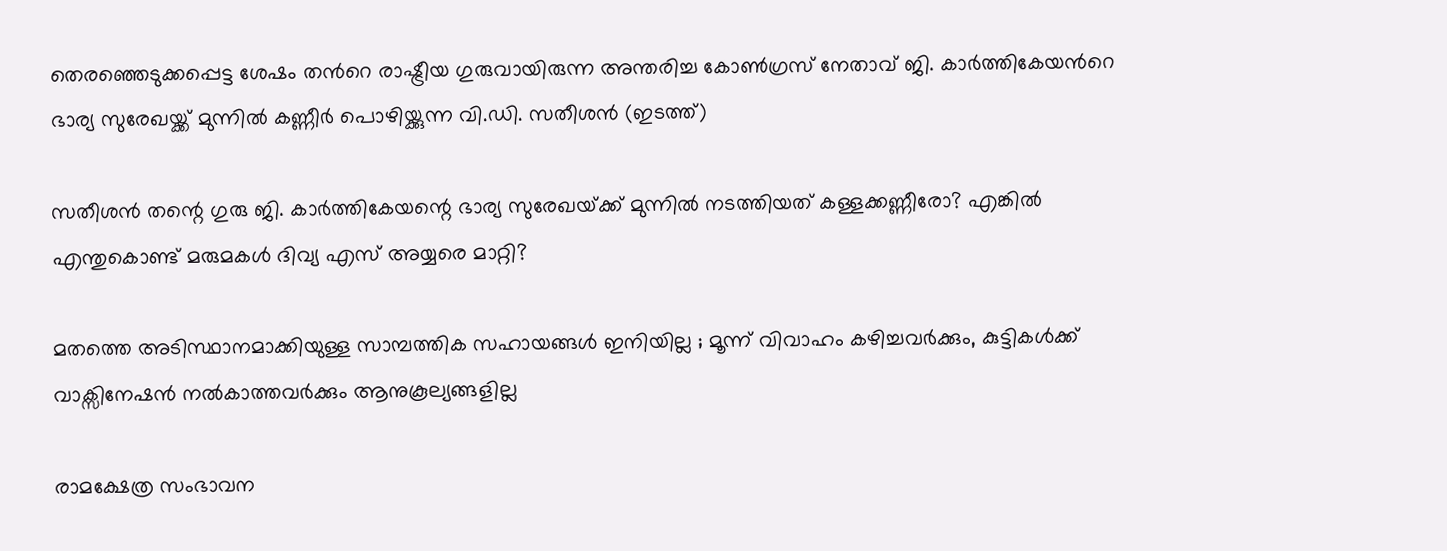തെരഞ്ഞെടുക്കപ്പെട്ട ശേഷം തന്‍റെ രാഷ്ട്രീയ ഗുരുവായിരുന്ന അന്തരിച്ച കോണ്‍ഗ്രസ് നേതാവ് ജി. കാര്‍ത്തികേയന്‍റെ ഭാര്യ സുരേഖയ്ക്ക് മുന്നില്‍ കണ്ണീര്‍ പൊഴിയ്ക്കുന്ന വി.ഡി. സതീശന്‍ (ഇടത്ത്)

സതീശന്‍ തന്റെ ഗുരു ജി. കാര്‍ത്തികേയന്റെ ഭാര്യ സുരേഖയ്‌ക്ക് മുന്നില്‍ നടത്തിയത് കള്ളക്കണ്ണീരോ? എങ്കില്‍ എന്തുകൊണ്ട് മരുമകള്‍ ദിവ്യ എസ് അയ്യരെ മാറ്റി?

മതത്തെ അടിസ്ഥാനമാക്കിയുള്ള സാമ്പത്തിക സഹായങ്ങൾ ഇനിയില്ല ; മൂന്ന് വിവാഹം കഴിച്ചവർക്കും, കുട്ടികൾക്ക് വാക്സിനേഷൻ നൽകാത്തവർക്കും ആനുകൂല്യങ്ങളില്ല

രാമക്ഷേത്ര സംഭാവന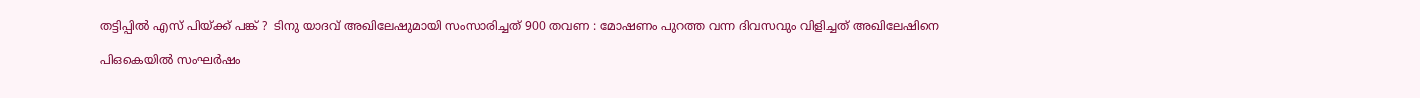തട്ടിപ്പിൽ എസ് പിയ്‌ക്ക് പങ്ക് ?  ടിനു യാദവ് അഖിലേഷുമായി സംസാരിച്ചത് 900 തവണ : മോഷണം പുറത്ത വന്ന ദിവസവും വിളിച്ചത് അഖിലേഷിനെ

പി‌ഒ‌കെയിൽ സംഘർഷം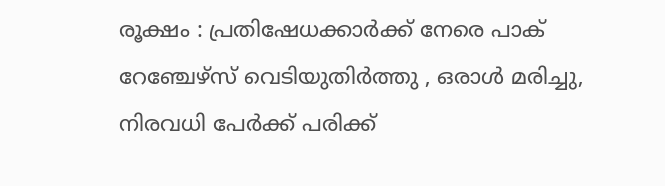രൂക്ഷം : പ്രതിഷേധക്കാർക്ക് നേരെ പാക് റേഞ്ചേഴ്‌സ് വെടിയുതിർത്തു , ഒരാൾ മരിച്ചു, നിരവധി പേർക്ക് പരിക്ക്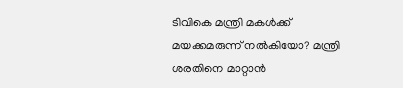ടിവികെ മന്ത്രി മകള്‍ക്ക് മയക്കമരുന്ന് നല്‍കിയോ? മന്ത്രി ശരതിനെ മാറ്റാന്‍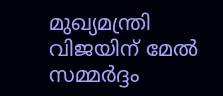മുഖ്യമന്ത്രി വിജയിന് മേല്‍ സമ്മര്‍ദ്ദം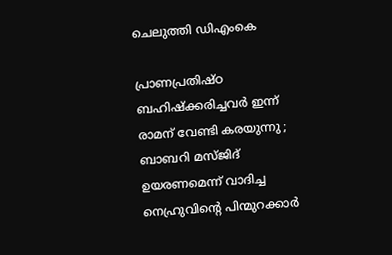ചെലുത്തി ഡിഎംകെ

പ്രാണപ്രതിഷ്ഠ ബഹിഷ്ക്കരിച്ചവർ ഇന്ന് രാമന് വേണ്ടി കരയുന്നു ; ബാബറി മസ്ജിദ് ഉയരണമെന്ന് വാദിച്ച നെഹ്രുവിന്റെ പിന്മുറക്കാർ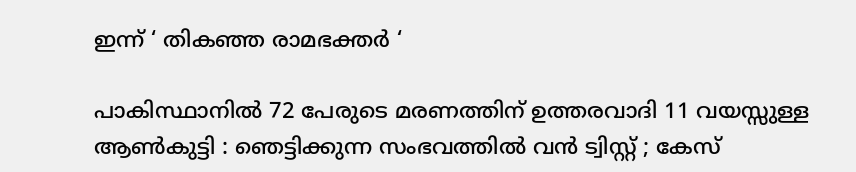ഇന്ന് ‘ തികഞ്ഞ രാമഭക്തർ ‘

പാകിസ്ഥാനിൽ 72 പേരുടെ മരണത്തിന് ഉത്തരവാദി 11 വയസ്സുള്ള ആൺകുട്ടി : ഞെട്ടിക്കുന്ന സംഭവത്തിൽ വൻ ട്വിസ്റ്റ് ; കേസ്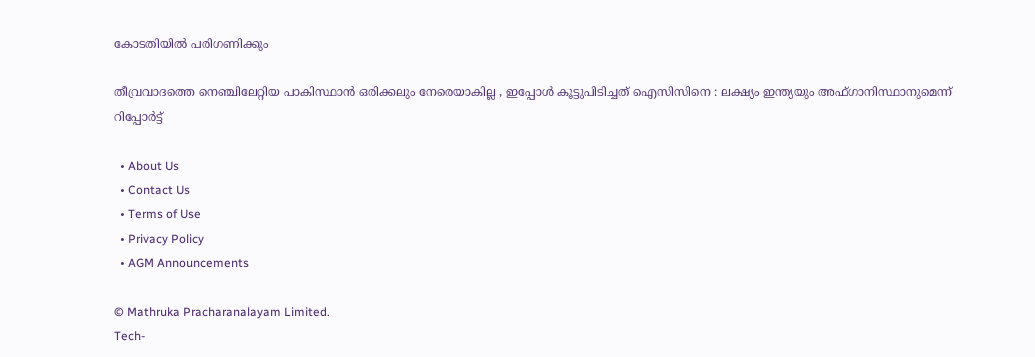കോടതിയിൽ പരിഗണിക്കും

തീവ്രവാദത്തെ നെഞ്ചിലേറ്റിയ പാകിസ്ഥാൻ ഒരിക്കലും നേരെയാകില്ല , ഇപ്പോൾ കൂട്ടുപിടിച്ചത് ഐസിസിനെ : ലക്ഷ്യം ഇന്ത്യയും അഫ്ഗാനിസ്ഥാനുമെന്ന് റിപ്പോർട്ട്

  • About Us
  • Contact Us
  • Terms of Use
  • Privacy Policy
  • AGM Announcements

© Mathruka Pracharanalayam Limited.
Tech-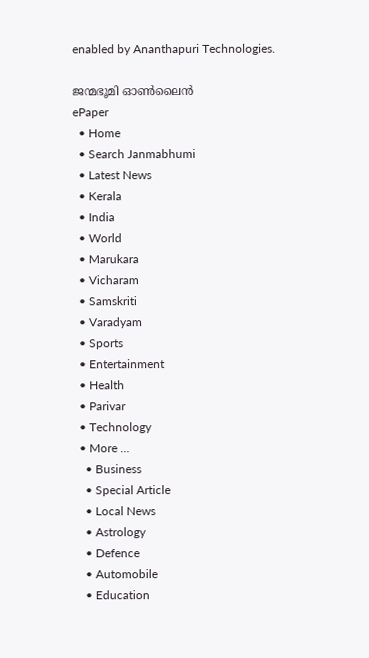enabled by Ananthapuri Technologies.

ജന്മഭൂമി ഓണ്‍ലൈന്‍
ePaper
  • Home
  • Search Janmabhumi
  • Latest News
  • Kerala
  • India
  • World
  • Marukara
  • Vicharam
  • Samskriti
  • Varadyam
  • Sports
  • Entertainment
  • Health
  • Parivar
  • Technology
  • More …
    • Business
    • Special Article
    • Local News
    • Astrology
    • Defence
    • Automobile
    • Education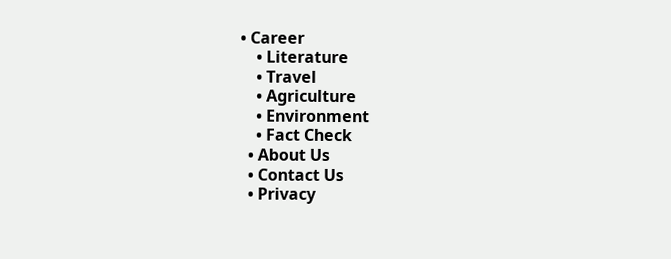• Career
    • Literature
    • Travel
    • Agriculture
    • Environment
    • Fact Check
  • About Us
  • Contact Us
  • Privacy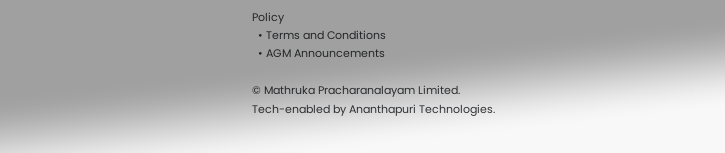Policy
  • Terms and Conditions
  • AGM Announcements

© Mathruka Pracharanalayam Limited.
Tech-enabled by Ananthapuri Technologies.